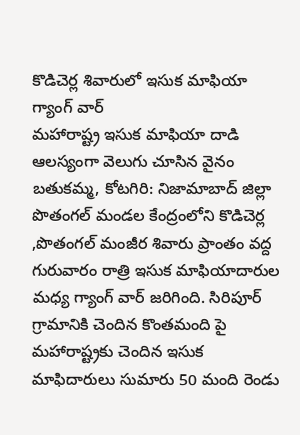కొడిచెర్ల శివారులో ఇసుక మాఫియా గ్యాంగ్ వార్
మహారాష్ట్ర ఇసుక మాఫియా దాడి ఆలస్యంగా వెలుగు చూసిన వైనం బతుకమ్మ, కోటగిరి: నిజామాబాద్ జిల్లా పొతంగల్ మండల కేంద్రంలోని కొడిచెర్ల ,పొతంగల్ మంజీర శివారు ప్రాంతం వద్ద గురువారం రాత్రి ఇసుక మాఫియాదారుల మధ్య గ్యాంగ్ వార్ జరిగింది. సిరిపూర్ గ్రామానికి చెందిన కొంతమంది పై మహారాష్ట్రకు చెందిన ఇసుక మాఫిదారులు సుమారు 50 మంది రెండు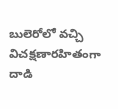బులెరోలో వచ్చి విచక్షణారహితంగా దాడి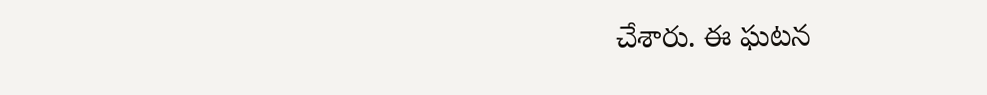చేశారు. ఈ ఘటన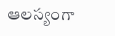ఆలస్యంగా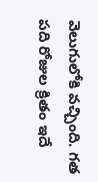వెలుగులోకి వచ్చింది. గత పది రోజుల క్రితం ఇదే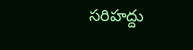సరిహద్దు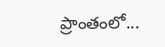ప్రాంతంలో...